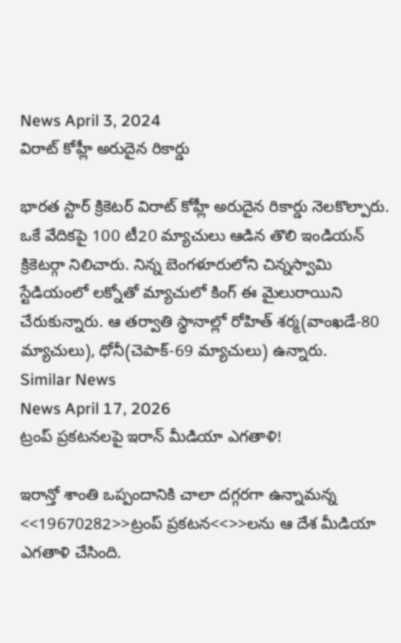News April 3, 2024
విరాట్ కోహ్లీ అరుదైన రికార్డు

భారత స్టార్ క్రికెటర్ విరాట్ కోహ్లీ అరుదైన రికార్డు నెలకొల్పారు. ఒకే వేదికపై 100 టీ20 మ్యాచులు ఆడిన తొలి ఇండియన్ క్రికెటర్గా నిలిచారు. నిన్న బెంగళూరులోని చిన్నస్వామి స్టేడియంలో లక్నోతో మ్యాచులో కింగ్ ఈ మైలురాయిని చేరుకున్నారు. ఆ తర్వాతి స్థానాల్లో రోహిత్ శర్మ(వాంఖడే-80 మ్యాచులు), ధోనీ(చెపాక్-69 మ్యాచులు) ఉన్నారు.
Similar News
News April 17, 2026
ట్రంప్ ప్రకటనలపై ఇరాన్ మీడియా ఎగతాళి!

ఇరాన్తో శాంతి ఒప్పందానికి చాలా దగ్గరగా ఉన్నామన్న <<19670282>>ట్రంప్ ప్రకటన<<>>లను ఆ దేశ మీడియా ఎగతాళి చేసింది.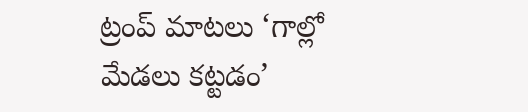ట్రంప్ మాటలు ‘గాల్లో మేడలు కట్టడం’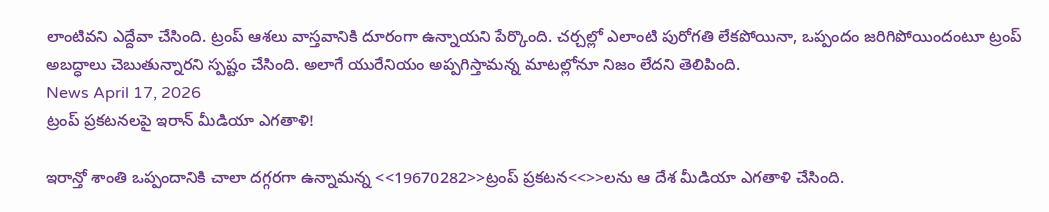లాంటివని ఎద్దేవా చేసింది. ట్రంప్ ఆశలు వాస్తవానికి దూరంగా ఉన్నాయని పేర్కొంది. చర్చల్లో ఎలాంటి పురోగతి లేకపోయినా, ఒప్పందం జరిగిపోయిందంటూ ట్రంప్ అబద్ధాలు చెబుతున్నారని స్పష్టం చేసింది. అలాగే యురేనియం అప్పగిస్తామన్న మాటల్లోనూ నిజం లేదని తెలిపింది.
News April 17, 2026
ట్రంప్ ప్రకటనలపై ఇరాన్ మీడియా ఎగతాళి!

ఇరాన్తో శాంతి ఒప్పందానికి చాలా దగ్గరగా ఉన్నామన్న <<19670282>>ట్రంప్ ప్రకటన<<>>లను ఆ దేశ మీడియా ఎగతాళి చేసింది.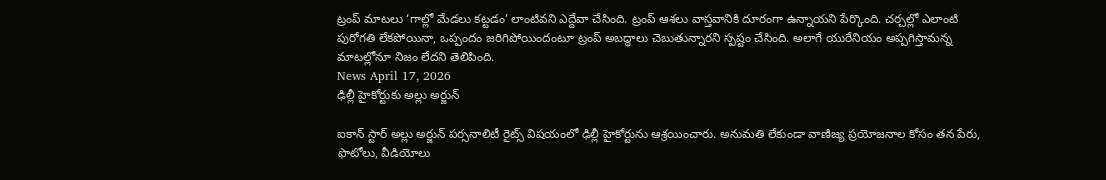ట్రంప్ మాటలు ‘గాల్లో మేడలు కట్టడం’ లాంటివని ఎద్దేవా చేసింది. ట్రంప్ ఆశలు వాస్తవానికి దూరంగా ఉన్నాయని పేర్కొంది. చర్చల్లో ఎలాంటి పురోగతి లేకపోయినా, ఒప్పందం జరిగిపోయిందంటూ ట్రంప్ అబద్ధాలు చెబుతున్నారని స్పష్టం చేసింది. అలాగే యురేనియం అప్పగిస్తామన్న మాటల్లోనూ నిజం లేదని తెలిపింది.
News April 17, 2026
ఢిల్లీ హైకోర్టుకు అల్లు అర్జున్

ఐకాన్ స్టార్ అల్లు అర్జున్ పర్సనాలిటీ రైట్స్ విషయంలో ఢిల్లీ హైకోర్టును ఆశ్రయించారు. అనుమతి లేకుండా వాణిజ్య ప్రయోజనాల కోసం తన పేరు, ఫొటోలు, వీడియోలు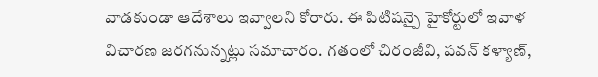వాడకుండా ఆదేశాలు ఇవ్వాలని కోరారు. ఈ పిటిషన్పై హైకోర్టులో ఇవాళ విచారణ జరగనున్నట్లు సమాచారం. గతంలో చిరంజీవి, పవన్ కళ్యాణ్,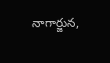నాగార్జున,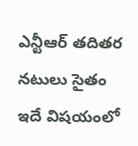ఎన్టీఆర్ తదితర నటులు సైతం ఇదే విషయంలో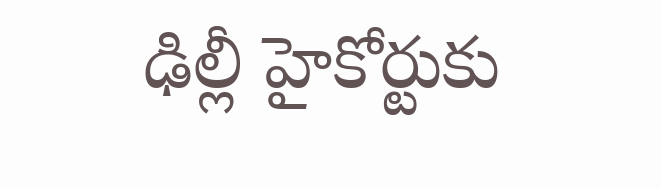ఢిల్లీ హైకోర్టుకు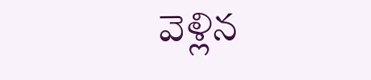వెళ్లిన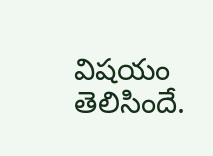విషయం తెలిసిందే.